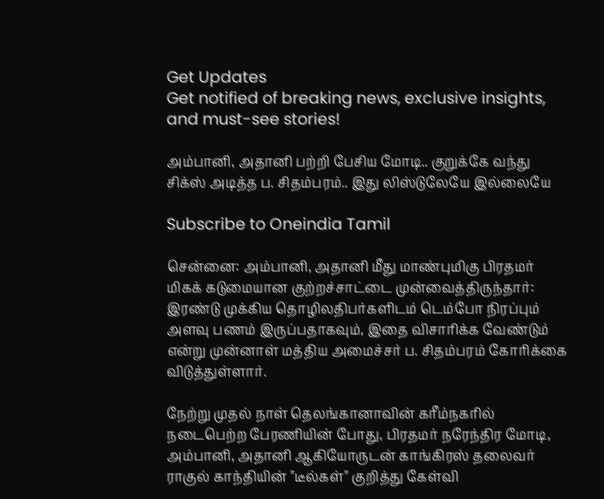Get Updates
Get notified of breaking news, exclusive insights, and must-see stories!

அம்பானி, அதானி பற்றி பேசிய மோடி.. குறுக்கே வந்து சிக்ஸ் அடித்த ப. சிதம்பரம்.. இது லிஸ்டுலேயே இல்லையே

Subscribe to Oneindia Tamil

சென்னை: அம்பானி, அதானி மீது மாண்புமிகு பிரதமர் மிகக் கடுமையான குற்றச்சாட்டை முன்வைத்திருந்தார்: இரண்டு முக்கிய தொழிலதிபர்களிடம் டெம்போ நிரப்பும் அளவு பணம் இருப்பதாகவும், இதை விசாரிக்க வேண்டும் என்று முன்னாள் மத்திய அமைச்சர் ப. சிதம்பரம் கோரிக்கை விடுத்துள்ளார்.

நேற்று முதல் நாள் தெலங்கானாவின் கரீம்நகரில் நடைபெற்ற பேரணியின் போது, பிரதமர் நரேந்திர மோடி, அம்பானி, அதானி ஆகியோருடன் காங்கிரஸ் தலைவர் ராகுல் காந்தியின் "டீல்கள்" குறித்து கேள்வி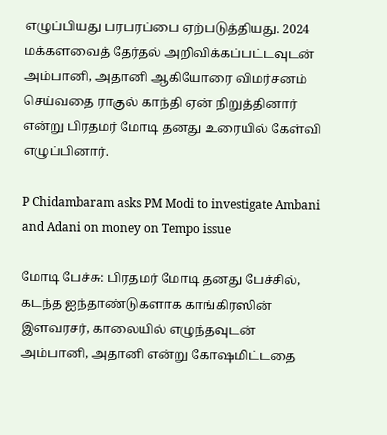எழுப்பியது பரபரப்பை ஏற்படுத்தியது. 2024 மக்களவைத் தேர்தல் அறிவிக்கப்பட்டவுடன் அம்பானி, அதானி ஆகியோரை விமர்சனம் செய்வதை ராகுல் காந்தி ஏன் நிறுத்தினார் என்று பிரதமர் மோடி தனது உரையில் கேள்வி எழுப்பினார்.

P Chidambaram asks PM Modi to investigate Ambani and Adani on money on Tempo issue

மோடி பேச்சு: பிரதமர் மோடி தனது பேச்சில், கடந்த ஐந்தாண்டுகளாக காங்கிரஸின் இளவரசர், காலையில் எழுந்தவுடன் அம்பானி, அதானி என்று கோஷமிட்டதை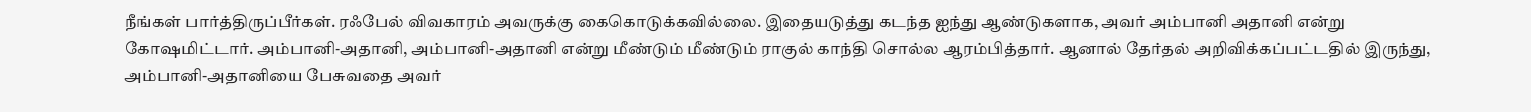நீங்கள் பார்த்திருப்பீர்கள். ரஃபேல் விவகாரம் அவருக்கு கைகொடுக்கவில்லை. இதையடுத்து கடந்த ஐந்து ஆண்டுகளாக, அவர் அம்பானி அதானி என்று கோஷமிட்டார். அம்பானி-அதானி, அம்பானி-அதானி என்று மீண்டும் மீண்டும் ராகுல் காந்தி சொல்ல ஆரம்பித்தார். ஆனால் தேர்தல் அறிவிக்கப்பட்டதில் இருந்து, அம்பானி-அதானியை பேசுவதை அவர்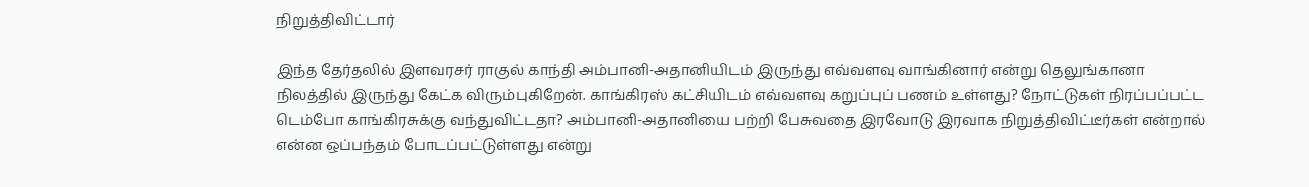நிறுத்திவிட்டார்

இந்த தேர்தலில் இளவரசர் ராகுல் காந்தி அம்பானி-அதானியிடம் இருந்து எவ்வளவு வாங்கினார் என்று தெலுங்கானா நிலத்தில் இருந்து கேட்க விரும்புகிறேன். காங்கிரஸ் கட்சியிடம் எவ்வளவு கறுப்புப் பணம் உள்ளது? நோட்டுகள் நிரப்பப்பட்ட டெம்போ காங்கிரசுக்கு வந்துவிட்டதா? அம்பானி-அதானியை பற்றி பேசுவதை இரவோடு இரவாக நிறுத்திவிட்டீர்கள் என்றால் என்ன ஒப்பந்தம் போடப்பட்டுள்ளது என்று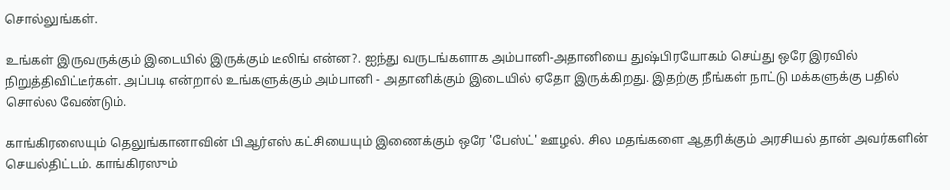சொல்லுங்கள்.

உங்கள் இருவருக்கும் இடையில் இருக்கும் டீலிங் என்ன?. ஐந்து வருடங்களாக அம்பானி-அதானியை துஷ்பிரயோகம் செய்து ஒரே இரவில் நிறுத்திவிட்டீர்கள். அப்படி என்றால் உங்களுக்கும் அம்பானி - அதானிக்கும் இடையில் ஏதோ இருக்கிறது. இதற்கு நீங்கள் நாட்டு மக்களுக்கு பதில் சொல்ல வேண்டும்.

காங்கிரஸையும் தெலுங்கானாவின் பிஆர்எஸ் கட்சியையும் இணைக்கும் ஒரே 'பேஸ்ட்' ஊழல். சில மதங்களை ஆதரிக்கும் அரசியல் தான் அவர்களின் செயல்திட்டம். காங்கிரஸும்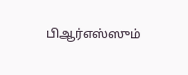பிஆர்எஸ்ஸும்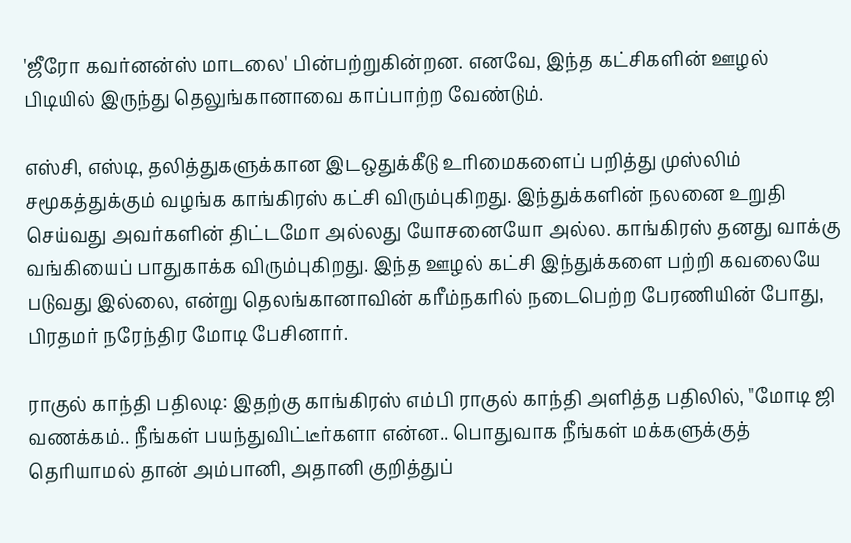'ஜீரோ கவர்னன்ஸ் மாடலை' பின்பற்றுகின்றன. எனவே, இந்த கட்சிகளின் ஊழல் பிடியில் இருந்து தெலுங்கானாவை காப்பாற்ற வேண்டும்.

எஸ்சி, எஸ்டி, தலித்துகளுக்கான இடஒதுக்கீடு உரிமைகளைப் பறித்து முஸ்லிம் சமூகத்துக்கும் வழங்க காங்கிரஸ் கட்சி விரும்புகிறது. இந்துக்களின் நலனை உறுதி செய்வது அவர்களின் திட்டமோ அல்லது யோசனையோ அல்ல. காங்கிரஸ் தனது வாக்கு வங்கியைப் பாதுகாக்க விரும்புகிறது. இந்த ஊழல் கட்சி இந்துக்களை பற்றி கவலையே படுவது இல்லை, என்று தெலங்கானாவின் கரீம்நகரில் நடைபெற்ற பேரணியின் போது, பிரதமர் நரேந்திர மோடி பேசினார்.

ராகுல் காந்தி பதிலடி: இதற்கு காங்கிரஸ் எம்பி ராகுல் காந்தி அளித்த பதிலில், "மோடி ஜி வணக்கம்.. நீங்கள் பயந்துவிட்டீர்களா என்ன.. பொதுவாக நீங்கள் மக்களுக்குத் தெரியாமல் தான் அம்பானி, அதானி குறித்துப்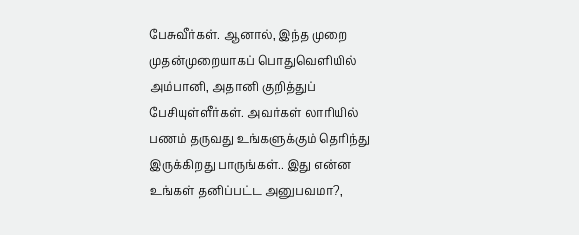பேசுவீர்கள். ஆனால், இந்த முறை முதன்முறையாகப் பொதுவெளியில் அம்பானி, அதானி குறித்துப் பேசியுள்ளீர்கள். அவர்கள் லாரியில் பணம் தருவது உங்களுக்கும் தெரிந்து இருக்கிறது பாருங்கள்.. இது என்ன உங்கள் தனிப்பட்ட அனுபவமா?,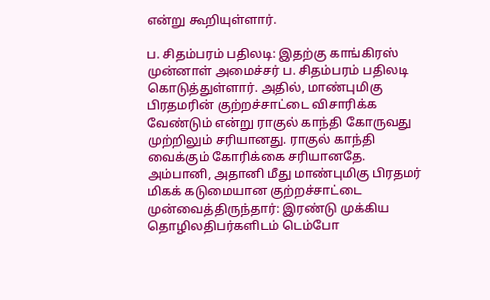என்று கூறியுள்ளார்.

ப. சிதம்பரம் பதிலடி: இதற்கு காங்கிரஸ் முன்னாள் அமைச்சர் ப. சிதம்பரம் பதிலடி கொடுத்துள்ளார். அதில், மாண்புமிகு பிரதமரின் குற்றச்சாட்டை விசாரிக்க வேண்டும் என்று ராகுல் காந்தி கோருவது முற்றிலும் சரியானது. ராகுல் காந்தி வைக்கும் கோரிக்கை சரியானதே. அம்பானி, அதானி மீது மாண்புமிகு பிரதமர் மிகக் கடுமையான குற்றச்சாட்டை முன்வைத்திருந்தார்: இரண்டு முக்கிய தொழிலதிபர்களிடம் டெம்போ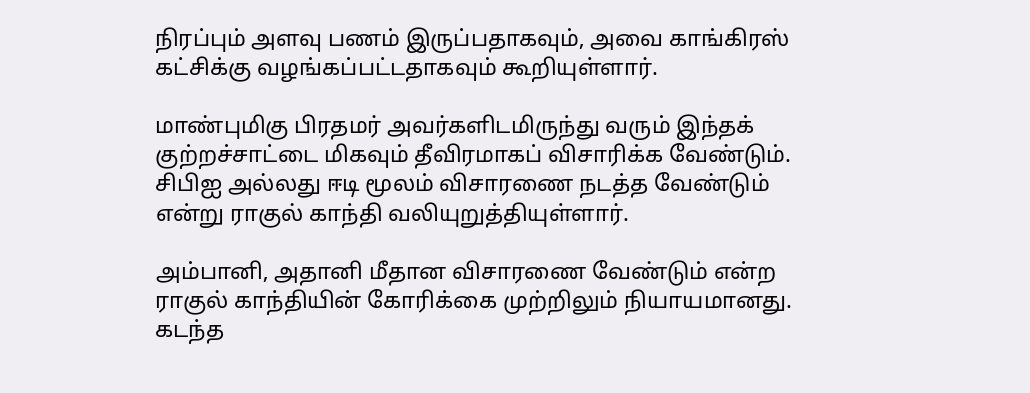நிரப்பும் அளவு பணம் இருப்பதாகவும், அவை காங்கிரஸ் கட்சிக்கு வழங்கப்பட்டதாகவும் கூறியுள்ளார்.

மாண்புமிகு பிரதமர் அவர்களிடமிருந்து வரும் இந்தக் குற்றச்சாட்டை மிகவும் தீவிரமாகப் விசாரிக்க வேண்டும். சிபிஐ அல்லது ஈடி மூலம் விசாரணை நடத்த வேண்டும் என்று ராகுல் காந்தி வலியுறுத்தியுள்ளார்.

அம்பானி, அதானி மீதான விசாரணை வேண்டும் என்ற ராகுல் காந்தியின் கோரிக்கை முற்றிலும் நியாயமானது. கடந்த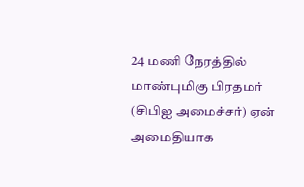24 மணி நேரத்தில் மாண்புமிகு பிரதமர் (சிபிஐ அமைச்சர்) ஏன் அமைதியாக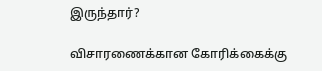இருந்தார்?

விசாரணைக்கான கோரிக்கைக்கு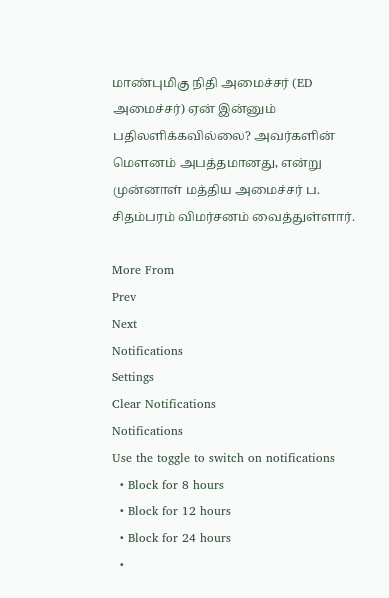மாண்புமிகு நிதி அமைச்சர் (ED அமைச்சர்) ஏன் இன்னும் பதிலளிக்கவில்லை? அவர்களின் மௌனம் அபத்தமானது, என்று முன்னாள் மத்திய அமைச்சர் ப. சிதம்பரம் விமர்சனம் வைத்துள்ளார்.

More From
Prev
Next
Notifications
Settings
Clear Notifications
Notifications
Use the toggle to switch on notifications
  • Block for 8 hours
  • Block for 12 hours
  • Block for 24 hours
  •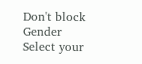Don't block
Gender
Select your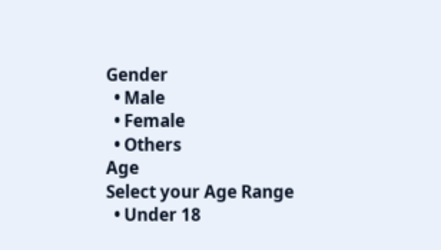Gender
  • Male
  • Female
  • Others
Age
Select your Age Range
  • Under 18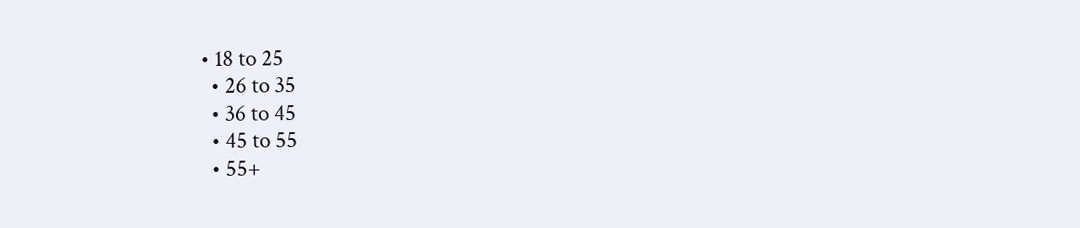• 18 to 25
  • 26 to 35
  • 36 to 45
  • 45 to 55
  • 55+